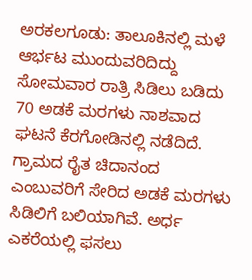ಅರಕಲಗೂಡು: ತಾಲೂಕಿನಲ್ಲಿ ಮಳೆ ಆರ್ಭಟ ಮುಂದುವರಿದಿದ್ದು ಸೋಮವಾರ ರಾತ್ರಿ ಸಿಡಿಲು ಬಡಿದು 70 ಅಡಕೆ ಮರಗಳು ನಾಶವಾದ ಘಟನೆ ಕೆರಗೋಡಿನಲ್ಲಿ ನಡೆದಿದೆ.
ಗ್ರಾಮದ ರೈತ ಚಿದಾನಂದ ಎಂಬುವರಿಗೆ ಸೇರಿದ ಅಡಕೆ ಮರಗಳು ಸಿಡಿಲಿಗೆ ಬಲಿಯಾಗಿವೆ. ಅರ್ಧ ಎಕರೆಯಲ್ಲಿ ಫಸಲು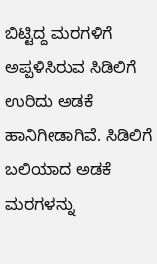ಬಿಟ್ಟಿದ್ದ ಮರಗಳಿಗೆ ಅಪ್ಪಳಿಸಿರುವ ಸಿಡಿಲಿಗೆ ಉರಿದು ಅಡಕೆ ಹಾನಿಗೀಡಾಗಿವೆ. ಸಿಡಿಲಿಗೆ ಬಲಿಯಾದ ಅಡಕೆ ಮರಗಳನ್ನು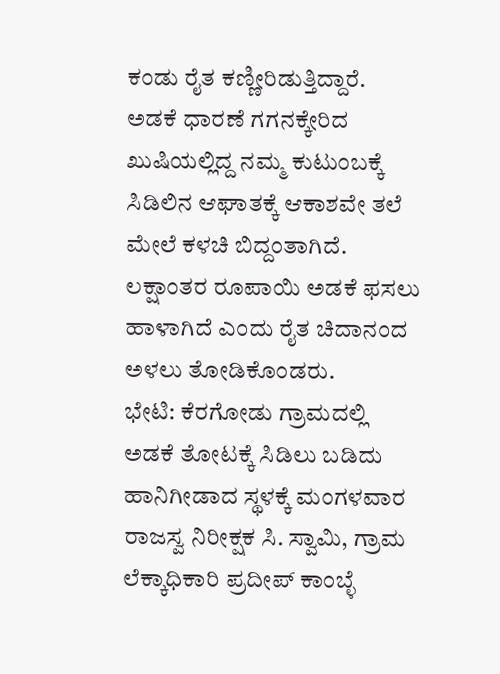ಕಂಡು ರೈತ ಕಣ್ಣೀರಿಡುತ್ತಿದ್ದಾರೆ.
ಅಡಕೆ ಧಾರಣೆ ಗಗನಕ್ಕೇರಿದ ಖುಷಿಯಲ್ಲಿದ್ದ ನಮ್ಮ ಕುಟುಂಬಕ್ಕೆ ಸಿಡಿಲಿನ ಆಘಾತಕ್ಕೆ ಆಕಾಶವೇ ತಲೆ ಮೇಲೆ ಕಳಚಿ ಬಿದ್ದಂತಾಗಿದೆ. ಲಕ್ಷಾಂತರ ರೂಪಾಯಿ ಅಡಕೆ ಫಸಲು ಹಾಳಾಗಿದೆ ಎಂದು ರೈತ ಚಿದಾನಂದ ಅಳಲು ತೋಡಿಕೊಂಡರು.
ಭೇಟಿ: ಕೆರಗೋಡು ಗ್ರಾಮದಲ್ಲಿ ಅಡಕೆ ತೋಟಕ್ಕೆ ಸಿಡಿಲು ಬಡಿದು ಹಾನಿಗೀಡಾದ ಸ್ಥಳಕ್ಕೆ ಮಂಗಳವಾರ ರಾಜಸ್ವ ನಿರೀಕ್ಷಕ ಸಿ. ಸ್ವಾಮಿ, ಗ್ರಾಮ ಲೆಕ್ಕಾಧಿಕಾರಿ ಪ್ರದೀಪ್ ಕಾಂಬ್ಳೆ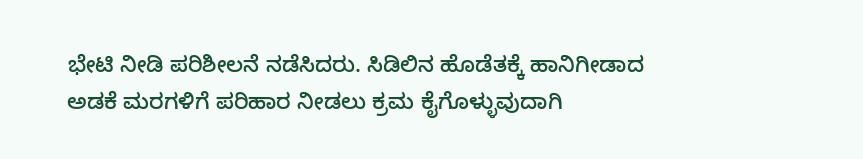ಭೇಟಿ ನೀಡಿ ಪರಿಶೀಲನೆ ನಡೆಸಿದರು. ಸಿಡಿಲಿನ ಹೊಡೆತಕ್ಕೆ ಹಾನಿಗೀಡಾದ ಅಡಕೆ ಮರಗಳಿಗೆ ಪರಿಹಾರ ನೀಡಲು ಕ್ರಮ ಕೈಗೊಳ್ಳುವುದಾಗಿ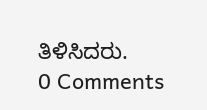ತಿಳಿಸಿದರು.
0 Comments